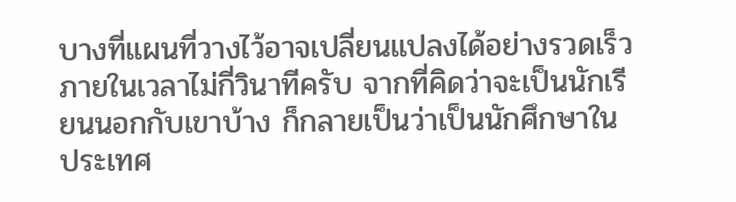บางที่แผนที่วางไว้อาจเปลี่ยนแปลงได้อย่างรวดเร็วภายในเวลาไม่กี่วินาทีครับ จากที่คิดว่าจะเป็นนักเรียนนอกกับเขาบ้าง ก็กลายเป็นว่าเป็นนักศึกษาในประเทศ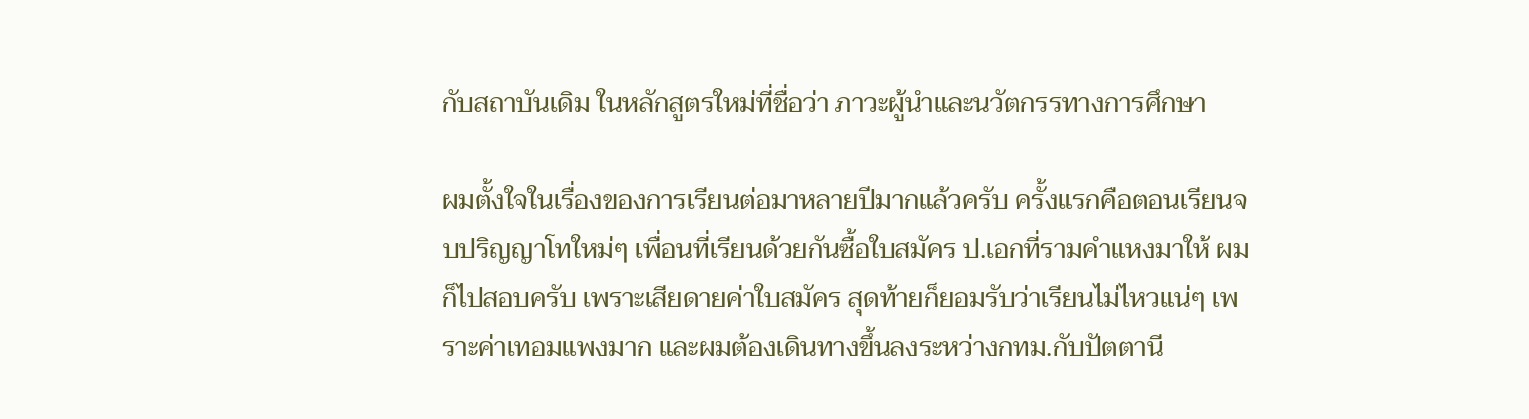กับสถาบันเดิม ในหลักสูตรใหม่ที่ชื่อว่า ภาวะผู้นำและนวัตกรรทางการศึกษา

ผมตั้งใจในเรื่องของการเรียนต่อมาหลายปีมากแล้วครับ ครั้งแรกคือตอนเรียนจบปริญญาโทใหม่ๆ เพื่อนที่เรียนด้วยกันซื้อใบสมัคร ป.เอกที่รามคำแหงมาให้ ผมก็ไปสอบครับ เพราะเสียดายค่าใบสมัคร สุดท้ายก็ยอมรับว่าเรียนไม่ไหวแน่ๆ เพราะค่าเทอมแพงมาก และผมต้องเดินทางขึ้นลงระหว่างกทม.กับปัตตานี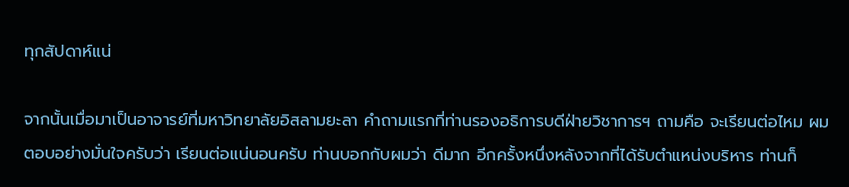ทุกสัปดาห์แน่

จากนั้นเมื่อมาเป็นอาจารย์ที่มหาวิทยาลัยอิสลามยะลา คำถามแรกที่ท่านรองอธิการบดีฝ่ายวิชาการฯ ถามคือ จะเรียนต่อไหม ผมตอบอย่างมั่นใจครับว่า เรียนต่อแน่นอนครับ ท่านบอกกับผมว่า ดีมาก อีกครั้งหนึ่งหลังจากที่ได้รับตำแหน่งบริหาร ท่านก็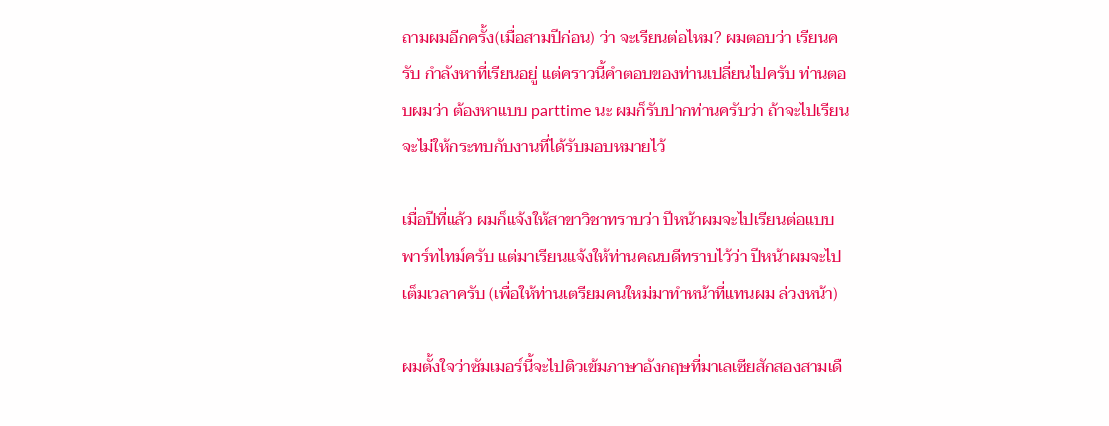ถามผมอีกครั้ง(เมื่อสามปีก่อน) ว่า จะเรียนต่อไหม? ผมตอบว่า เรียนครับ กำลังหาที่เรียนอยู่ แต่คราวนี้คำตอบของท่านเปลี่ยนไปครับ ท่านตอบผมว่า ต้องหาแบบ parttime นะ ผมก็รับปากท่านครับว่า ถ้าจะไปเรียนจะไม่ให้กระทบกับงานที่ได้รับมอบหมายไว้

เมื่อปีที่แล้ว ผมก็แจ้งให้สาขาวิชาทราบว่า ปีหน้าผมจะไปเรียนต่อแบบพาร์ทไทม์ครับ แต่มาเรียนแจ้งให้ท่านคณบดีทราบไว้ว่า ปีหน้าผมจะไปเต็มเวลาครับ (เพื่อให้ท่านเตรียมคนใหม่มาทำหน้าที่แทนผม ล่วงหน้า)

ผมตั้งใจว่าซัมเมอร์นี้จะไปติวเข้มภาษาอังกฤษที่มาเลเซียสักสองสามเดื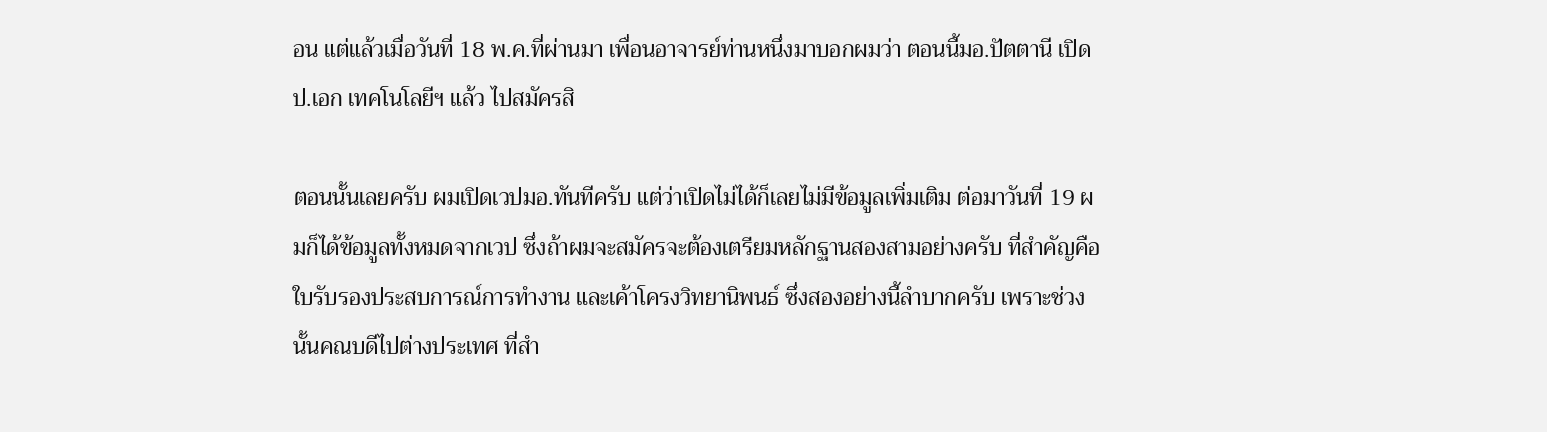อน แต่แล้วเมื่อวันที่ 18 พ.ค.ที่ผ่านมา เพื่อนอาจารย์ท่านหนึ่งมาบอกผมว่า ตอนนี้มอ.ปัตตานี เปิดป.เอก เทคโนโลยีฯ แล้ว ไปสมัครสิ

ตอนนั้นเลยครับ ผมเปิดเวปมอ.ทันทีครับ แต่ว่าเปิดไม่ได้ก็เลยไม่มีข้อมูลเพิ่มเติม ต่อมาวันที่ 19 ผมก็ได้ข้อมูลทั้งหมดจากเวป ซึ่งถ้าผมจะสมัครจะต้องเตรียมหลักฐานสองสามอย่างครับ ที่สำคัญคือ ใบรับรองประสบการณ์การทำงาน และเค้าโครงวิทยานิพนธ์ ซึ่งสองอย่างนี้ลำบากครับ เพราะช่วงนั้นคณบดีไปต่างประเทศ ที่สำ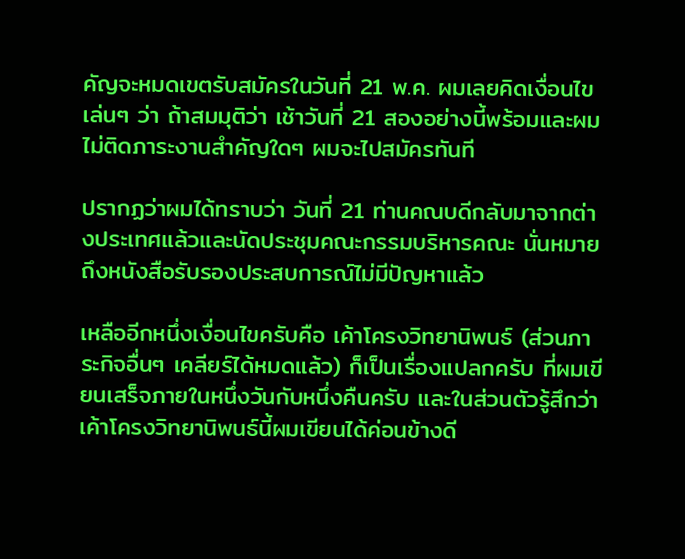คัญจะหมดเขตรับสมัครในวันที่ 21 พ.ค. ผมเลยคิดเงื่อนไขเล่นๆ ว่า ถ้าสมมุติว่า เช้าวันที่ 21 สองอย่างนี้พร้อมและผมไม่ติดภาระงานสำคัญใดๆ ผมจะไปสมัครทันที

ปรากฏว่าผมได้ทราบว่า วันที่ 21 ท่านคณบดีกลับมาจากต่างประเทศแล้วและนัดประชุมคณะกรรมบริหารคณะ นั่นหมายถึงหนังสือรับรองประสบการณ์ไม่มีปัญหาแล้ว

เหลืออีกหนึ่งเงื่อนไขครับคือ เค้าโครงวิทยานิพนธ์ (ส่วนภาระกิจอื่นๆ เคลียร์ได้หมดแล้ว) ก็เป็นเรื่องแปลกครับ ที่ผมเขียนเสร็จภายในหนึ่งวันกับหนึ่งคืนครับ และในส่วนตัวรู้สึกว่า เค้าโครงวิทยานิพนธ์นี้ผมเขียนได้ค่อนข้างดี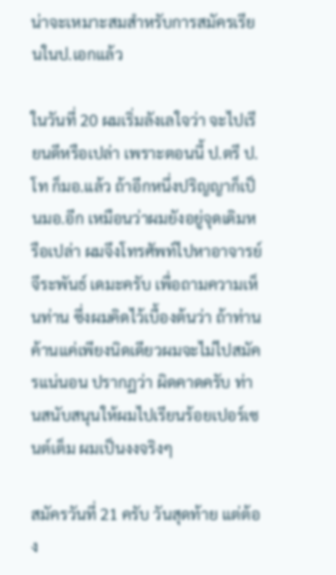น่าจะเหมาะสมสำหรับการสมัครเรียนในป.เอกแล้ว

ในวันที่ 20 ผมเริ่มลังเลใจว่า จะไปเรียนดีหรือเปล่า เพราะตอนนี้ ป.ตรี ป.โท ก็มอ.แล้ว ถ้าอีกหนึ่งปริญญาก็เป็นมอ.อีก เหมือนว่าผมยังอยู่จุดเดิมหรือเปล่า ผมจึงโทรศัพท์ไปหาอาจารย์จีระพันธ์ เดมะครับ เพื่อถามความเห็นท่าน ซึ่งผมคิดไว้เบื้องต้นว่า ถ้าท่านค้านแค่เพียงนิดเดียวผมจะไม่ไปสมัครแน่นอน ปรากฏว่า ผิดคาดครับ ท่านสนับสนุนให้ผมไปเรียนร้อยเปอร์เซนต์เต็ม ผมเป็นงงจริงๆ

สมัครวันที่ 21 ครับ วันสุดท้าย แต่ต้อง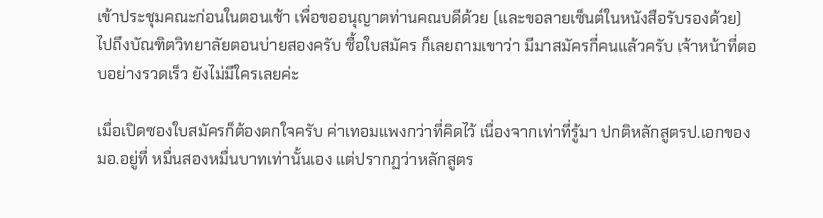เข้าประชุมคณะก่อนในตอนเช้า เพื่อขออนุญาตท่านคณบดีด้วย (และขอลายเซ็นต์ในหนังสือรับรองด้วย) ไปถึงบัณฑิตวิทยาลัยตอนบ่ายสองครับ ซื้อใบสมัคร ก็เลยถามเขาว่า มีมาสมัครกี่คนแล้วครับ เจ้าหน้าที่ตอบอย่างรวดเร็ว ยังไม่มีใครเลยค่ะ

เมื่อเปิดซองใบสมัครก็ต้องตกใจครับ ค่าเทอมแพงกว่าที่คิดไว้ เนื่องจากเท่าที่รู้มา ปกติหลักสูตรป.เอกของมอ.อยู่ที่ หมื่นสองหมื่นบาทเท่านั้นเอง แต่ปรากฏว่าหลักสูตร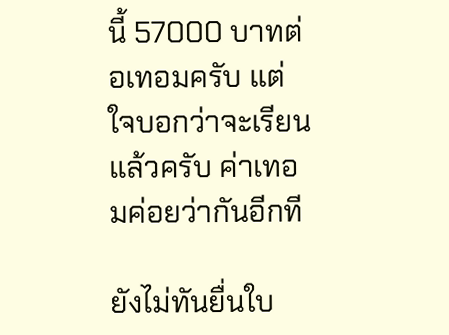นี้ 57000 บาทต่อเทอมครับ แต่ใจบอกว่าจะเรียนแล้วครับ ค่าเทอมค่อยว่ากันอีกที

ยังไม่ทันยื่นใบ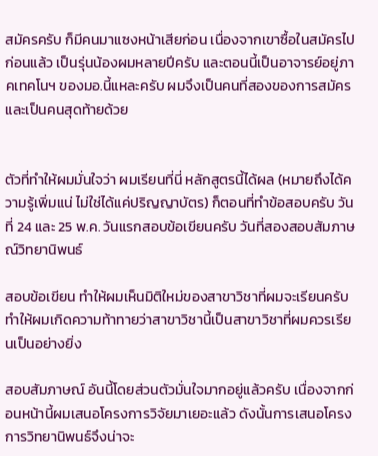สมัครครับ ก็มีคนมาแซงหน้าเสียก่อน เนื่องจากเขาซื้อในสมัครไปก่อนแล้ว เป็นรุ่นน้องผมหลายปีครับ และตอนนี้เป็นอาจารย์อยู่ภาคเทคโนฯ ของมอ.นี้แหละครับ ผมจึงเป็นคนที่สองของการสมัครและเป็นคนสุดท้ายด้วย


ตัวที่ทำให้ผมมั่นใจว่า ผมเรียนที่นี่ หลักสูตรนี้ได้ผล (หมายถึงได้ความรู้เพิ่มแน่ ไม่ใช่ได้แค่ปริญญาบัตร) ก็ตอนที่ทำข้อสอบครับ วันที่ 24 และ 25 พ.ค. วันแรกสอบข้อเขียนครับ วันที่สองสอบสัมภาษณ์วิทยานิพนธ์

สอบข้อเขียน ทำให้ผมเห็นมิติใหม่ของสาขาวิชาที่ผมจะเรียนครับ ทำให้ผมเกิดความท้าทายว่าสาขาวิชานี้เป็นสาขาวิชาที่ผมควรเรียนเป็นอย่างยิ่ง

สอบสัมภาษณ์ อันนี้โดยส่วนตัวมั่นใจมากอยู่แล้วครับ เนื่องจากก่อนหน้านี้ผมเสนอโครงการวิจัยมาเยอะแล้ว ดังนั้นการเสนอโครงการวิทยานิพนธ์จึงน่าจะ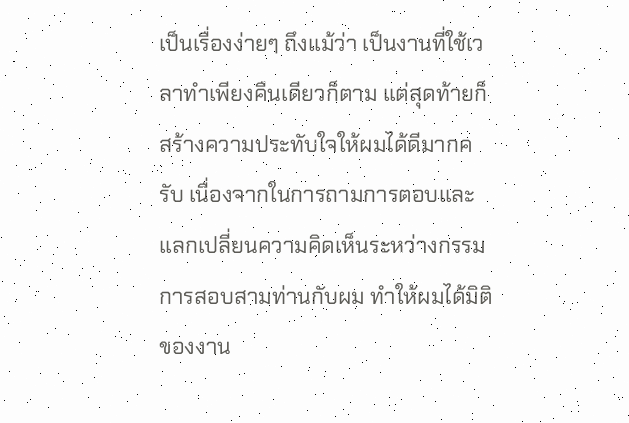เป็นเรื่องง่ายๆ ถึงแม้ว่า เป็นงานที่ใช้เวลาทำเพียงคืนเดียวก็ตาม แต่สุดท้ายก็สร้างความประทับใจให้ผมได้ดีมากครับ เนื่องจากในการถามการตอบและแลกเปลี่ยนความคิดเห็นระหว่างกรรมการสอบสามท่านกับผม ทำให้ผมได้มิติของงาน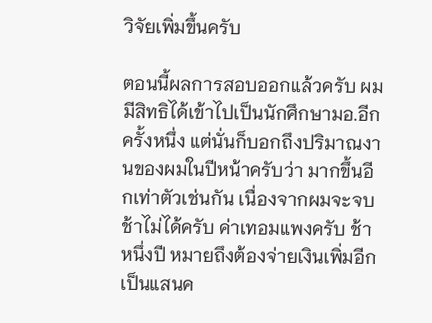วิจัยเพิ่มขึ้นครับ

ตอนนี้ผลการสอบออกแล้วครับ ผมมีสิทธิได้เข้าไปเป็นนักศึกษามอ.อีกครั้งหนึ่ง แต่นั่นก็บอกถึงปริมาณงานของผมในปีหน้าครับว่า มากขึ้นอีกเท่าตัวเช่นกัน เนื่องจากผมจะจบช้าไม่ได้ครับ ค่าเทอมแพงครับ ช้าหนึ่งปี หมายถึงต้องจ่ายเงินเพิ่มอีกเป็นแสนค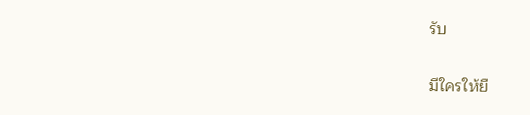รับ

มีใครให้ยื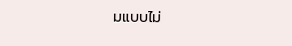มแบบไม่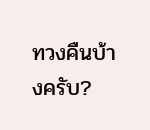ทวงคืนบ้างครับ?